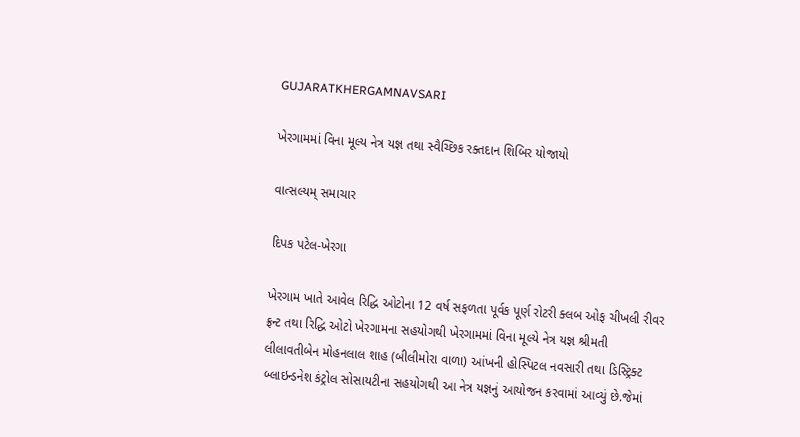GUJARATKHERGAMNAVSARI

ખેરગામમાં વિના મૂલ્ય નેત્ર યજ્ઞ તથા સ્વૈચ્છિક રક્તદાન શિબિર યોજાયો

વાત્સલ્યમ્ સમાચાર

દિપક પટેલ-ખેરગા

ખેરગામ ખાતે આવેલ રિદ્ધિ ઓટોના 12 વર્ષ સફળતા પૂર્વક પૂર્ણ રોટરી ક્લબ ઓફ ચીખલી રીવર ફ્રન્ટ તથા રિદ્ધિ ઓટો ખેરગામના સહયોગથી ખેરગામમાં વિના મૂલ્યે નેત્ર યજ્ઞ શ્રીમતી લીલાવતીબેન મોહનલાલ શાહ (બીલીમોરા વાળા) આંખની હોસ્પિટલ નવસારી તથા ડિસ્ટ્રિક્ટ બ્લાઇન્ડનેશ કંટ્રોલ સોસાયટીના સહયોગથી આ નેત્ર યજ્ઞનું આયોજન કરવામાં આવ્યું છે.જેમાં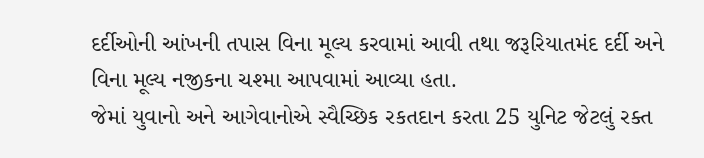દર્દીઓની આંખની તપાસ વિના મૂલ્ય કરવામાં આવી તથા જરૂરિયાતમંદ દર્દી અને વિના મૂલ્ય નજીકના ચશ્મા આપવામાં આવ્યા હતા.
જેમાં યુવાનો અને આગેવાનોએ સ્વૈચ્છિક રકતદાન કરતા 25 યુનિટ જેટલું રક્ત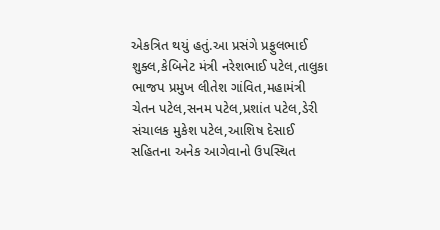એકત્રિત થયું હતું.આ પ્રસંગે પ્રફુલભાઈ શુક્લ,કેબિનેટ મંત્રી નરેશભાઈ પટેલ,તાલુકા ભાજપ પ્રમુખ લીતેશ ગાંવિત,મહામંત્રી ચેતન પટેલ,સનમ પટેલ,પ્રશાંત પટેલ,ડેરી સંચાલક મુકેશ પટેલ,આશિષ દેસાઈ સહિતના અનેક આગેવાનો ઉપસ્થિત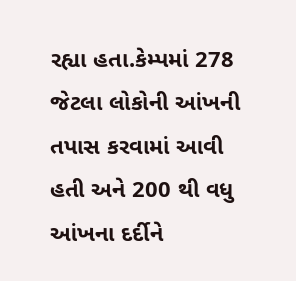રહ્યા હતા.કેમ્પમાં 278 જેટલા લોકોની આંખની તપાસ કરવામાં આવી હતી અને 200 થી વધુ આંખના દર્દીને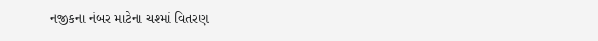નજીકના નંબર માટેના ચશ્માં વિતરણ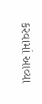કરવામાં આવ્યા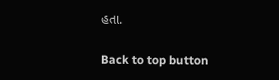હતા.

Back to top button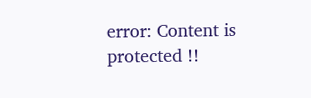error: Content is protected !!